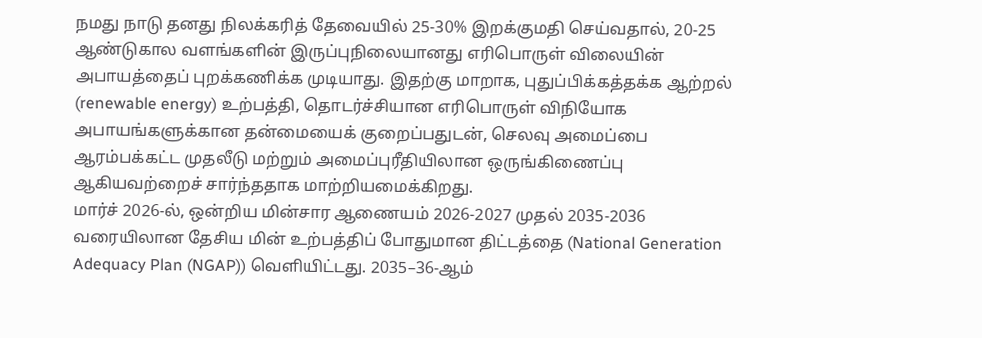நமது நாடு தனது நிலக்கரித் தேவையில் 25-30% இறக்குமதி செய்வதால், 20-25 ஆண்டுகால வளங்களின் இருப்புநிலையானது எரிபொருள் விலையின் அபாயத்தைப் புறக்கணிக்க முடியாது. இதற்கு மாறாக, புதுப்பிக்கத்தக்க ஆற்றல் (renewable energy) உற்பத்தி, தொடர்ச்சியான எரிபொருள் விநியோக அபாயங்களுக்கான தன்மையைக் குறைப்பதுடன், செலவு அமைப்பை ஆரம்பக்கட்ட முதலீடு மற்றும் அமைப்புரீதியிலான ஒருங்கிணைப்பு ஆகியவற்றைச் சார்ந்ததாக மாற்றியமைக்கிறது.
மார்ச் 2026-ல், ஒன்றிய மின்சார ஆணையம் 2026-2027 முதல் 2035-2036 வரையிலான தேசிய மின் உற்பத்திப் போதுமான திட்டத்தை (National Generation Adequacy Plan (NGAP)) வெளியிட்டது. 2035–36-ஆம்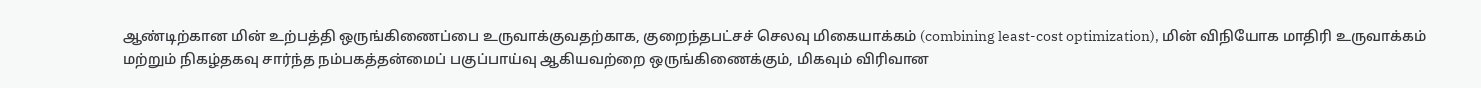ஆண்டிற்கான மின் உற்பத்தி ஒருங்கிணைப்பை உருவாக்குவதற்காக, குறைந்தபட்சச் செலவு மிகையாக்கம் (combining least-cost optimization), மின் விநியோக மாதிரி உருவாக்கம் மற்றும் நிகழ்தகவு சார்ந்த நம்பகத்தன்மைப் பகுப்பாய்வு ஆகியவற்றை ஒருங்கிணைக்கும், மிகவும் விரிவான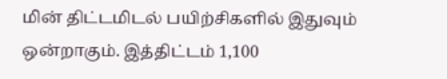மின் திட்டமிடல் பயிற்சிகளில் இதுவும் ஒன்றாகும். இத்திட்டம் 1,100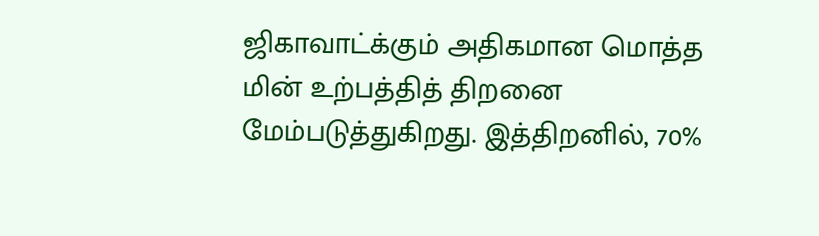ஜிகாவாட்க்கும் அதிகமான மொத்த மின் உற்பத்தித் திறனை மேம்படுத்துகிறது. இத்திறனில், 70%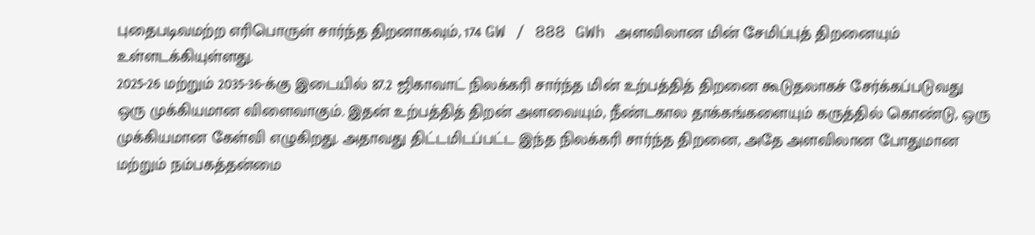புதைபடிவமற்ற எரிபொருள் சார்ந்த திறனாகவும், 174 GW / 888 GWh அளவிலான மின் சேமிப்புத் திறனையும் உள்ளடக்கியுள்ளது.
2025-26 மற்றும் 2035-36-க்கு இடையில் 87.2 ஜிகாவாட் நிலக்கரி சார்ந்த மின் உற்பத்தித் திறனை கூடுதலாகச் சேர்க்கப்படுவது ஒரு முக்கியமான விளைவாகும். இதன் உற்பத்தித் திறன் அளவையும், நீண்டகால தாக்கங்களையும் கருத்தில் கொண்டு, ஒரு முக்கியமான கேள்வி எழுகிறது. அதாவது திட்டமிடப்பட்ட இந்த நிலக்கரி சார்ந்த திறனை, அதே அளவிலான போதுமான மற்றும் நம்பகத்தன்மை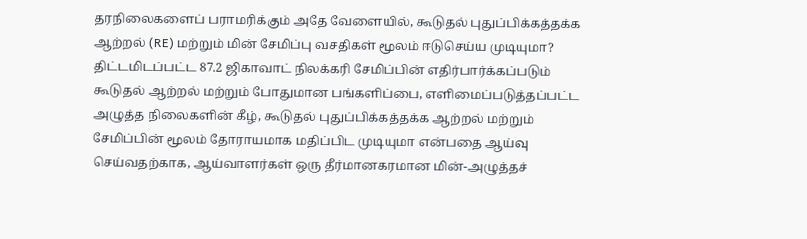தரநிலைகளைப் பராமரிக்கும் அதே வேளையில், கூடுதல் புதுப்பிக்கத்தக்க ஆற்றல் (RE) மற்றும் மின் சேமிப்பு வசதிகள் மூலம் ஈடுசெய்ய முடியுமா?
திட்டமிடப்பட்ட 87.2 ஜிகாவாட் நிலக்கரி சேமிப்பின் எதிர்பார்க்கப்படும் கூடுதல் ஆற்றல் மற்றும் போதுமான பங்களிப்பை, எளிமைப்படுத்தப்பட்ட அழுத்த நிலைகளின் கீழ், கூடுதல் புதுப்பிக்கத்தக்க ஆற்றல் மற்றும் சேமிப்பின் மூலம் தோராயமாக மதிப்பிட முடியுமா என்பதை ஆய்வு செய்வதற்காக, ஆய்வாளர்கள் ஒரு தீர்மானகரமான மின்-அழுத்தச்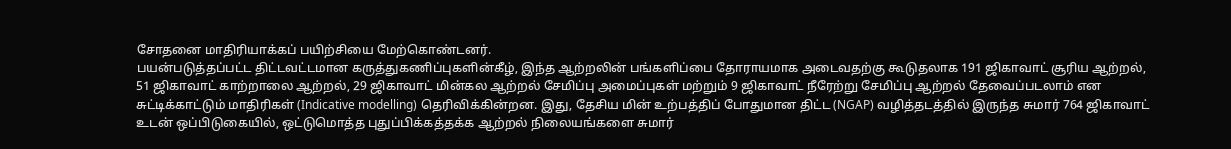சோதனை மாதிரியாக்கப் பயிற்சியை மேற்கொண்டனர்.
பயன்படுத்தப்பட்ட திட்டவட்டமான கருத்துகணிப்புகளின்கீழ், இந்த ஆற்றலின் பங்களிப்பை தோராயமாக அடைவதற்கு கூடுதலாக 191 ஜிகாவாட் சூரிய ஆற்றல், 51 ஜிகாவாட் காற்றாலை ஆற்றல், 29 ஜிகாவாட் மின்கல ஆற்றல் சேமிப்பு அமைப்புகள் மற்றும் 9 ஜிகாவாட் நீரேற்று சேமிப்பு ஆற்றல் தேவைப்படலாம் என சுட்டிக்காட்டும் மாதிரிகள் (Indicative modelling) தெரிவிக்கின்றன. இது, தேசிய மின் உற்பத்திப் போதுமான திட்ட (NGAP) வழித்தடத்தில் இருந்த சுமார் 764 ஜிகாவாட் உடன் ஒப்பிடுகையில், ஒட்டுமொத்த புதுப்பிக்கத்தக்க ஆற்றல் நிலையங்களை சுமார்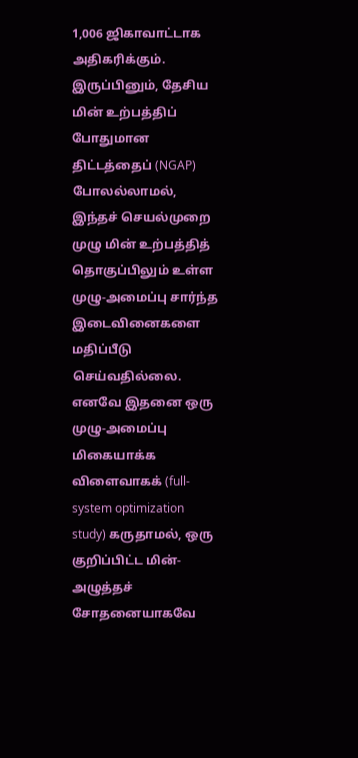1,006 ஜிகாவாட்டாக அதிகரிக்கும்.
இருப்பினும், தேசிய மின் உற்பத்திப் போதுமான திட்டத்தைப் (NGAP) போலல்லாமல், இந்தச் செயல்முறை முழு மின் உற்பத்தித் தொகுப்பிலும் உள்ள முழு-அமைப்பு சார்ந்த இடைவினைகளை மதிப்பீடு செய்வதில்லை. எனவே இதனை ஒரு முழு-அமைப்பு மிகையாக்க விளைவாகக் (full-system optimization study) கருதாமல், ஒரு குறிப்பிட்ட மின்-அழுத்தச் சோதனையாகவே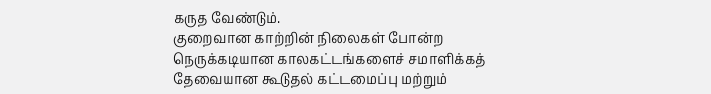கருத வேண்டும்.
குறைவான காற்றின் நிலைகள் போன்ற நெருக்கடியான காலகட்டங்களைச் சமாளிக்கத் தேவையான கூடுதல் கட்டமைப்பு மற்றும்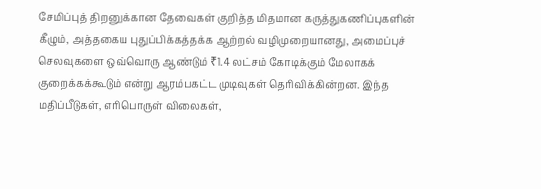சேமிப்புத் திறனுக்கான தேவைகள் குறித்த மிதமான கருத்துகணிப்புகளின் கீழும், அத்தகைய புதுப்பிக்கத்தக்க ஆற்றல் வழிமுறையானது, அமைப்புச் செலவுகளை ஒவ்வொரு ஆண்டும் ₹1.4 லட்சம் கோடிக்கும் மேலாகக் குறைக்கக்கூடும் என்று ஆரம்பகட்ட முடிவுகள் தெரிவிக்கின்றன. இந்த மதிப்பீடுகள், எரிபொருள் விலைகள்,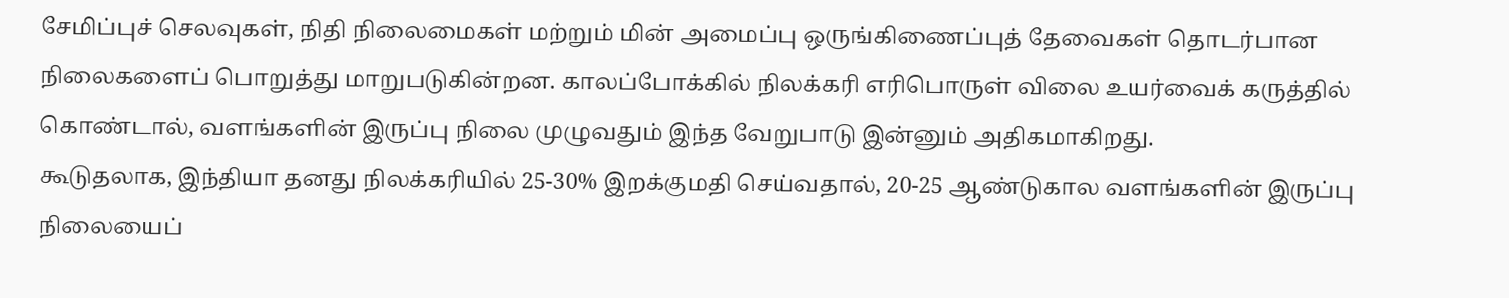சேமிப்புச் செலவுகள், நிதி நிலைமைகள் மற்றும் மின் அமைப்பு ஒருங்கிணைப்புத் தேவைகள் தொடர்பான நிலைகளைப் பொறுத்து மாறுபடுகின்றன. காலப்போக்கில் நிலக்கரி எரிபொருள் விலை உயர்வைக் கருத்தில் கொண்டால், வளங்களின் இருப்பு நிலை முழுவதும் இந்த வேறுபாடு இன்னும் அதிகமாகிறது.
கூடுதலாக, இந்தியா தனது நிலக்கரியில் 25-30% இறக்குமதி செய்வதால், 20-25 ஆண்டுகால வளங்களின் இருப்பு நிலையைப்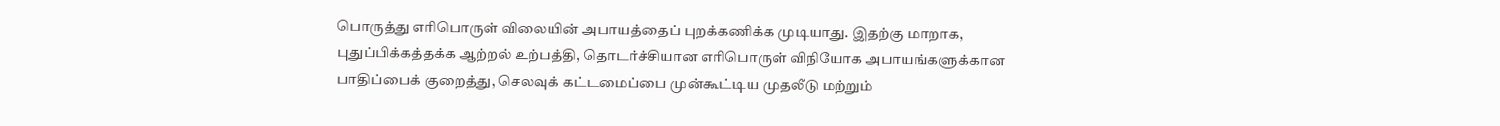பொருத்து எரிபொருள் விலையின் அபாயத்தைப் புறக்கணிக்க முடியாது. இதற்கு மாறாக, புதுப்பிக்கத்தக்க ஆற்றல் உற்பத்தி, தொடர்ச்சியான எரிபொருள் விநியோக அபாயங்களுக்கான பாதிப்பைக் குறைத்து, செலவுக் கட்டமைப்பை முன்கூட்டிய முதலீடு மற்றும்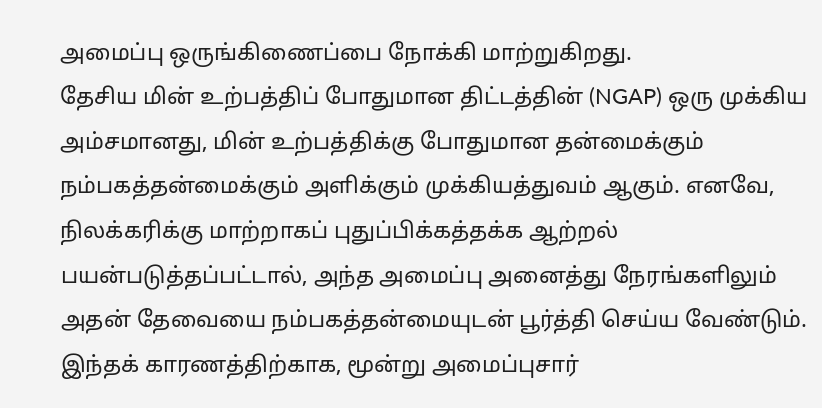அமைப்பு ஒருங்கிணைப்பை நோக்கி மாற்றுகிறது.
தேசிய மின் உற்பத்திப் போதுமான திட்டத்தின் (NGAP) ஒரு முக்கிய அம்சமானது, மின் உற்பத்திக்கு போதுமான தன்மைக்கும் நம்பகத்தன்மைக்கும் அளிக்கும் முக்கியத்துவம் ஆகும். எனவே, நிலக்கரிக்கு மாற்றாகப் புதுப்பிக்கத்தக்க ஆற்றல் பயன்படுத்தப்பட்டால், அந்த அமைப்பு அனைத்து நேரங்களிலும் அதன் தேவையை நம்பகத்தன்மையுடன் பூர்த்தி செய்ய வேண்டும். இந்தக் காரணத்திற்காக, மூன்று அமைப்புசார்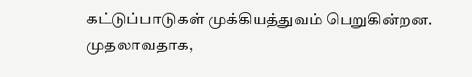கட்டுப்பாடுகள் முக்கியத்துவம் பெறுகின்றன.
முதலாவதாக,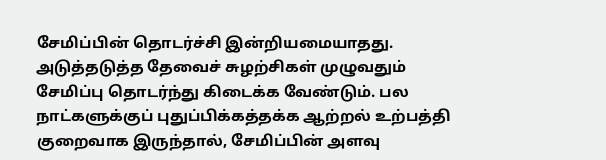சேமிப்பின் தொடர்ச்சி இன்றியமையாதது. அடுத்தடுத்த தேவைச் சுழற்சிகள் முழுவதும் சேமிப்பு தொடர்ந்து கிடைக்க வேண்டும். பல நாட்களுக்குப் புதுப்பிக்கத்தக்க ஆற்றல் உற்பத்தி குறைவாக இருந்தால், சேமிப்பின் அளவு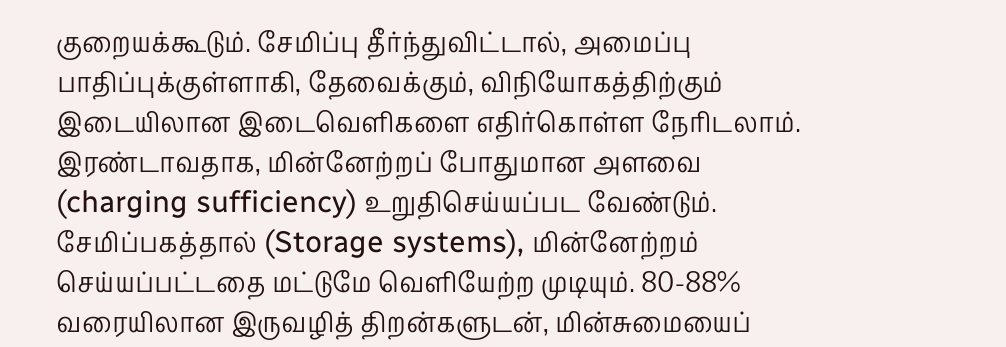குறையக்கூடும். சேமிப்பு தீர்ந்துவிட்டால், அமைப்பு பாதிப்புக்குள்ளாகி, தேவைக்கும், விநியோகத்திற்கும் இடையிலான இடைவெளிகளை எதிர்கொள்ள நேரிடலாம்.
இரண்டாவதாக, மின்னேற்றப் போதுமான அளவை (charging sufficiency) உறுதிசெய்யப்பட வேண்டும். சேமிப்பகத்தால் (Storage systems), மின்னேற்றம் செய்யப்பட்டதை மட்டுமே வெளியேற்ற முடியும். 80-88% வரையிலான இருவழித் திறன்களுடன், மின்சுமையைப்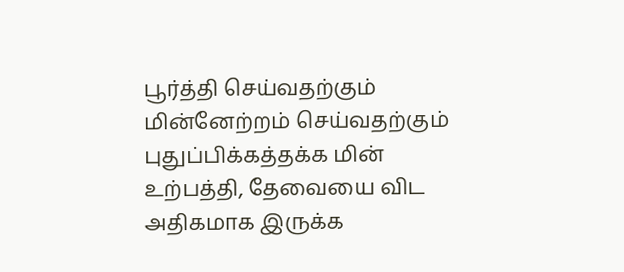பூர்த்தி செய்வதற்கும் மின்னேற்றம் செய்வதற்கும் புதுப்பிக்கத்தக்க மின் உற்பத்தி, தேவையை விட அதிகமாக இருக்க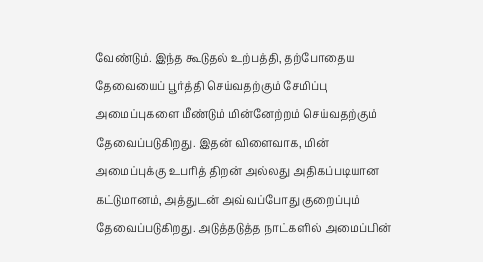வேண்டும். இந்த கூடுதல் உற்பத்தி, தற்போதைய தேவையைப் பூர்த்தி செய்வதற்கும் சேமிப்பு அமைப்புகளை மீண்டும் மின்னேற்றம் செய்வதற்கும் தேவைப்படுகிறது. இதன் விளைவாக, மின் அமைப்புக்கு உபரித் திறன் அல்லது அதிகப்படியான கட்டுமானம், அத்துடன் அவ்வப்போது குறைப்பும் தேவைப்படுகிறது. அடுத்தடுத்த நாட்களில் அமைப்பின்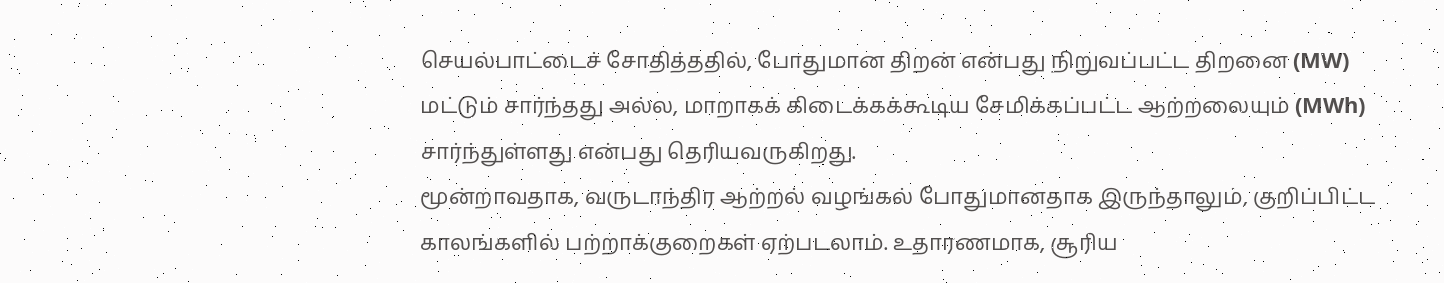செயல்பாட்டைச் சோதித்ததில், போதுமான திறன் என்பது நிறுவப்பட்ட திறனை (MW) மட்டும் சார்ந்தது அல்ல, மாறாகக் கிடைக்கக்கூடிய சேமிக்கப்பட்ட ஆற்றலையும் (MWh) சார்ந்துள்ளது என்பது தெரியவருகிறது.
மூன்றாவதாக, வருடாந்திர ஆற்றல் வழங்கல் போதுமானதாக இருந்தாலும், குறிப்பிட்ட காலங்களில் பற்றாக்குறைகள் ஏற்படலாம். உதாரணமாக, சூரிய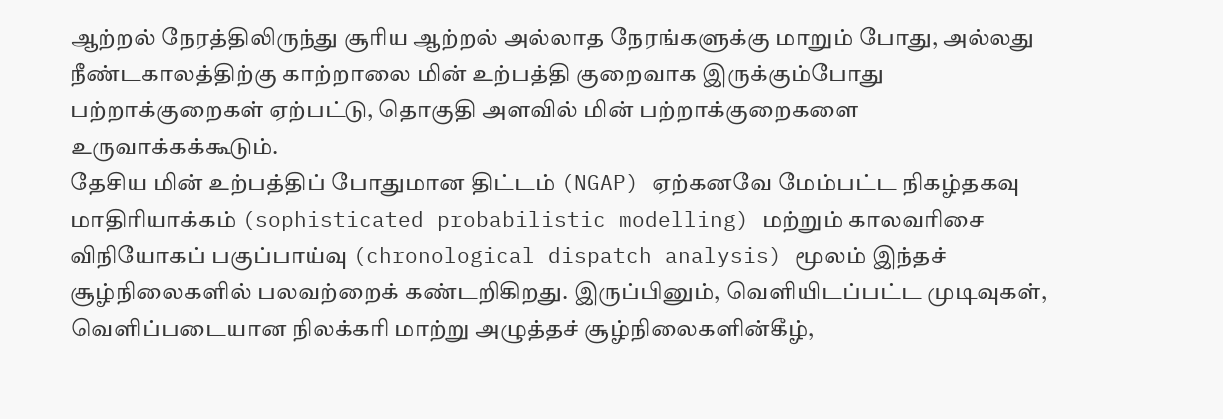ஆற்றல் நேரத்திலிருந்து சூரிய ஆற்றல் அல்லாத நேரங்களுக்கு மாறும் போது, அல்லது நீண்டகாலத்திற்கு காற்றாலை மின் உற்பத்தி குறைவாக இருக்கும்போது பற்றாக்குறைகள் ஏற்பட்டு, தொகுதி அளவில் மின் பற்றாக்குறைகளை உருவாக்கக்கூடும்.
தேசிய மின் உற்பத்திப் போதுமான திட்டம் (NGAP) ஏற்கனவே மேம்பட்ட நிகழ்தகவு மாதிரியாக்கம் (sophisticated probabilistic modelling) மற்றும் காலவரிசை விநியோகப் பகுப்பாய்வு (chronological dispatch analysis) மூலம் இந்தச் சூழ்நிலைகளில் பலவற்றைக் கண்டறிகிறது. இருப்பினும், வெளியிடப்பட்ட முடிவுகள், வெளிப்படையான நிலக்கரி மாற்று அழுத்தச் சூழ்நிலைகளின்கீழ்,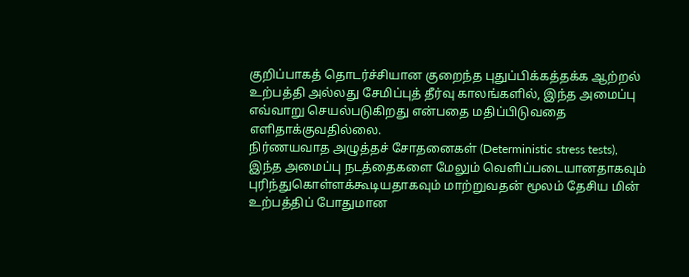குறிப்பாகத் தொடர்ச்சியான குறைந்த புதுப்பிக்கத்தக்க ஆற்றல் உற்பத்தி அல்லது சேமிப்புத் தீர்வு காலங்களில், இந்த அமைப்பு எவ்வாறு செயல்படுகிறது என்பதை மதிப்பிடுவதை எளிதாக்குவதில்லை.
நிர்ணயவாத அழுத்தச் சோதனைகள் (Deterministic stress tests), இந்த அமைப்பு நடத்தைகளை மேலும் வெளிப்படையானதாகவும் புரிந்துகொள்ளக்கூடியதாகவும் மாற்றுவதன் மூலம் தேசிய மின் உற்பத்திப் போதுமான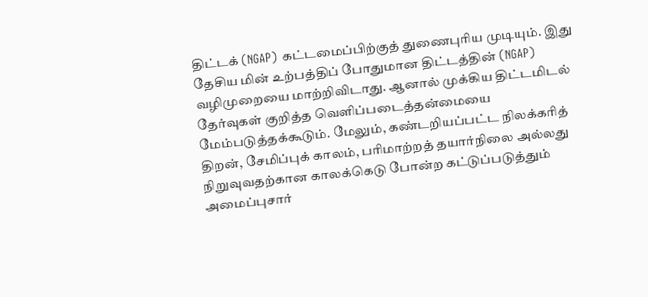திட்டக் (NGAP) கட்டமைப்பிற்குத் துணைபுரிய முடியும். இது தேசிய மின் உற்பத்திப் போதுமான திட்டத்தின் (NGAP) வழிமுறையை மாற்றிவிடாது. ஆனால் முக்கிய திட்டமிடல் தேர்வுகள் குறித்த வெளிப்படைத்தன்மையை மேம்படுத்தக்கூடும். மேலும், கண்டறியப்பட்ட நிலக்கரித் திறன், சேமிப்புக் காலம், பரிமாற்றத் தயார்நிலை அல்லது நிறுவுவதற்கான காலக்கெடு போன்ற கட்டுப்படுத்தும் அமைப்புசார்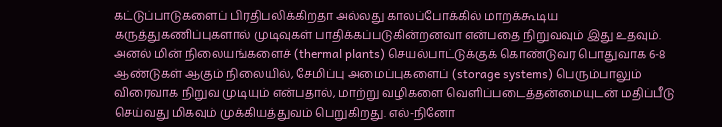கட்டுப்பாடுகளைப் பிரதிபலிக்கிறதா அல்லது காலப்போக்கில் மாறக்கூடிய கருத்துகணிப்புகளால் முடிவுகள் பாதிக்கப்படுகின்றனவா என்பதை நிறுவவும் இது உதவும்.
அனல் மின் நிலையங்களைச் (thermal plants) செயல்பாட்டுக்குக் கொண்டுவர பொதுவாக 6-8 ஆண்டுகள் ஆகும் நிலையில், சேமிப்பு அமைப்புகளைப் (storage systems) பெரும்பாலும் விரைவாக நிறுவ முடியும் என்பதால், மாற்று வழிகளை வெளிப்படைத்தன்மையுடன் மதிப்பீடு செய்வது மிகவும் முக்கியத்துவம் பெறுகிறது. எல்-நினோ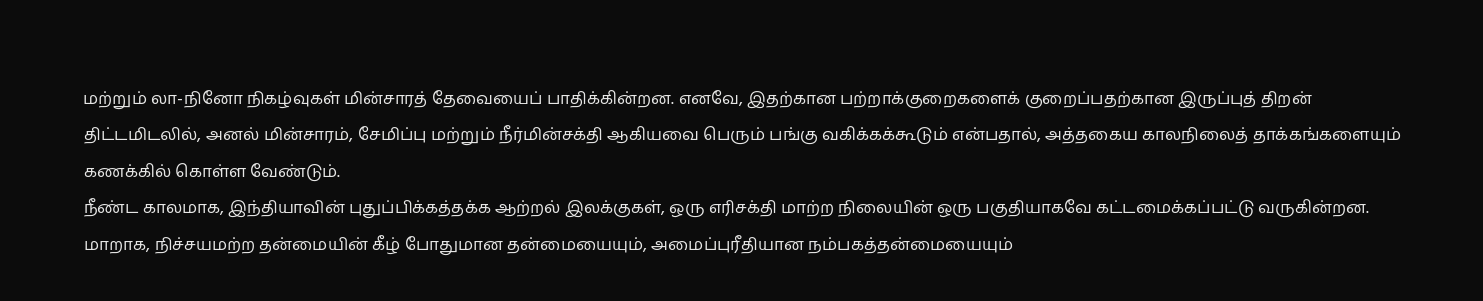மற்றும் லா-நினோ நிகழ்வுகள் மின்சாரத் தேவையைப் பாதிக்கின்றன. எனவே, இதற்கான பற்றாக்குறைகளைக் குறைப்பதற்கான இருப்புத் திறன் திட்டமிடலில், அனல் மின்சாரம், சேமிப்பு மற்றும் நீர்மின்சக்தி ஆகியவை பெரும் பங்கு வகிக்கக்கூடும் என்பதால், அத்தகைய காலநிலைத் தாக்கங்களையும் கணக்கில் கொள்ள வேண்டும்.
நீண்ட காலமாக, இந்தியாவின் புதுப்பிக்கத்தக்க ஆற்றல் இலக்குகள், ஒரு எரிசக்தி மாற்ற நிலையின் ஒரு பகுதியாகவே கட்டமைக்கப்பட்டு வருகின்றன. மாறாக, நிச்சயமற்ற தன்மையின் கீழ் போதுமான தன்மையையும், அமைப்புரீதியான நம்பகத்தன்மையையும்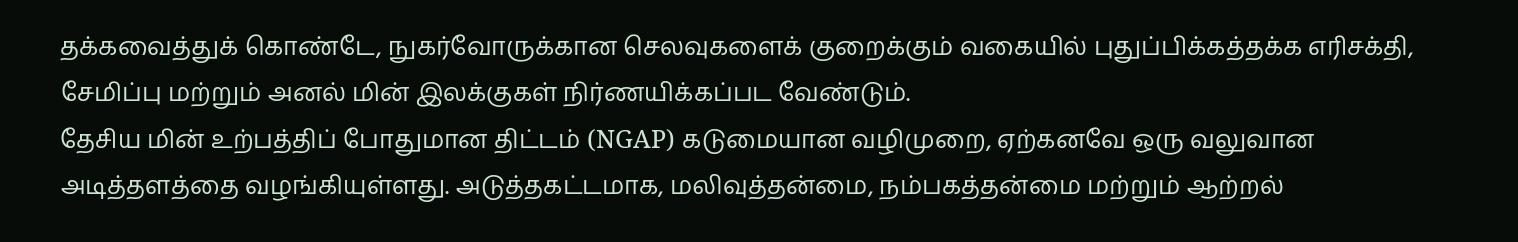தக்கவைத்துக் கொண்டே, நுகர்வோருக்கான செலவுகளைக் குறைக்கும் வகையில் புதுப்பிக்கத்தக்க எரிசக்தி, சேமிப்பு மற்றும் அனல் மின் இலக்குகள் நிர்ணயிக்கப்பட வேண்டும்.
தேசிய மின் உற்பத்திப் போதுமான திட்டம் (NGAP) கடுமையான வழிமுறை, ஏற்கனவே ஒரு வலுவான அடித்தளத்தை வழங்கியுள்ளது. அடுத்தகட்டமாக, மலிவுத்தன்மை, நம்பகத்தன்மை மற்றும் ஆற்றல்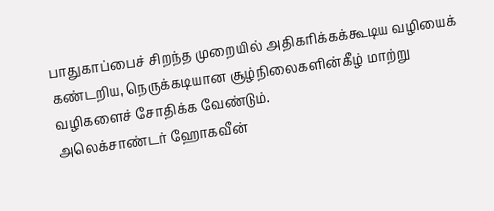பாதுகாப்பைச் சிறந்த முறையில் அதிகரிக்கக்கூடிய வழியைக் கண்டறிய, நெருக்கடியான சூழ்நிலைகளின்கீழ் மாற்று வழிகளைச் சோதிக்க வேண்டும்.
அலெக்சாண்டர் ஹோகவீன்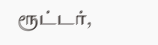ரூட்டர்,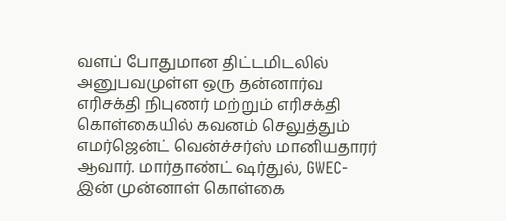வளப் போதுமான திட்டமிடலில் அனுபவமுள்ள ஒரு தன்னார்வ எரிசக்தி நிபுணர் மற்றும் எரிசக்தி கொள்கையில் கவனம் செலுத்தும் எமர்ஜென்ட் வென்ச்சர்ஸ் மானியதாரர் ஆவார். மார்தாண்ட் ஷர்துல், GWEC-இன் முன்னாள் கொள்கை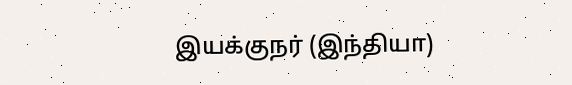இயக்குநர் (இந்தியா)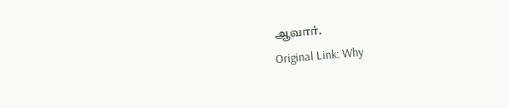ஆவார்.
Original Link: Why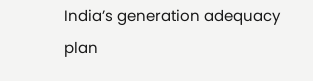India’s generation adequacy plan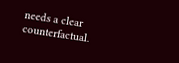needs a clear counterfactual.